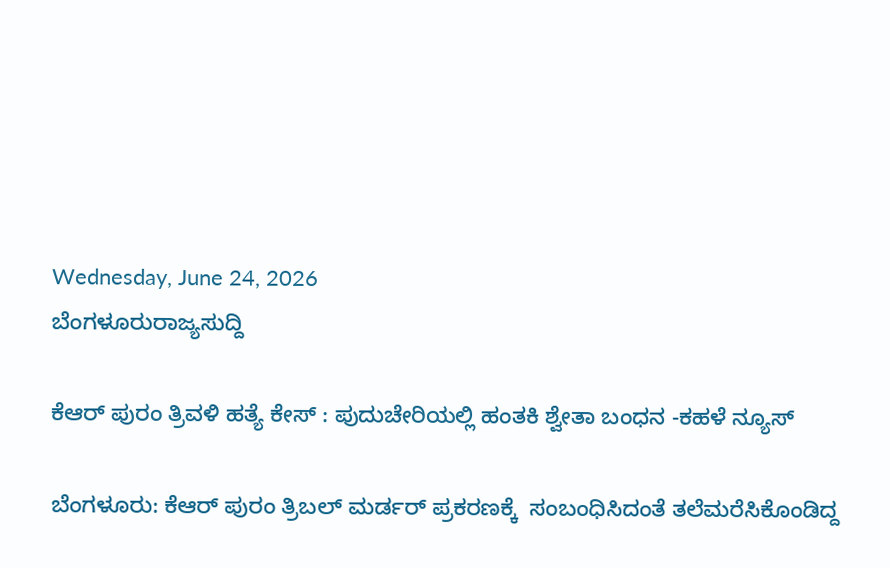Wednesday, June 24, 2026
ಬೆಂಗಳೂರುರಾಜ್ಯಸುದ್ದಿ

ಕೆಆರ್ ಪುರಂ ತ್ರಿವಳಿ ಹತ್ಯೆ ಕೇಸ್ : ಪುದುಚೇರಿಯಲ್ಲಿ ಹಂತಕಿ ಶ್ವೇತಾ ಬಂಧನ -ಕಹಳೆ ನ್ಯೂಸ್

ಬೆಂಗಳೂರು: ಕೆಆರ್ ಪುರಂ ತ್ರಿಬಲ್ ಮರ್ಡರ್ ಪ್ರಕರಣಕ್ಕೆ  ಸಂಬಂಧಿಸಿದಂತೆ ತಲೆಮರೆಸಿಕೊಂಡಿದ್ದ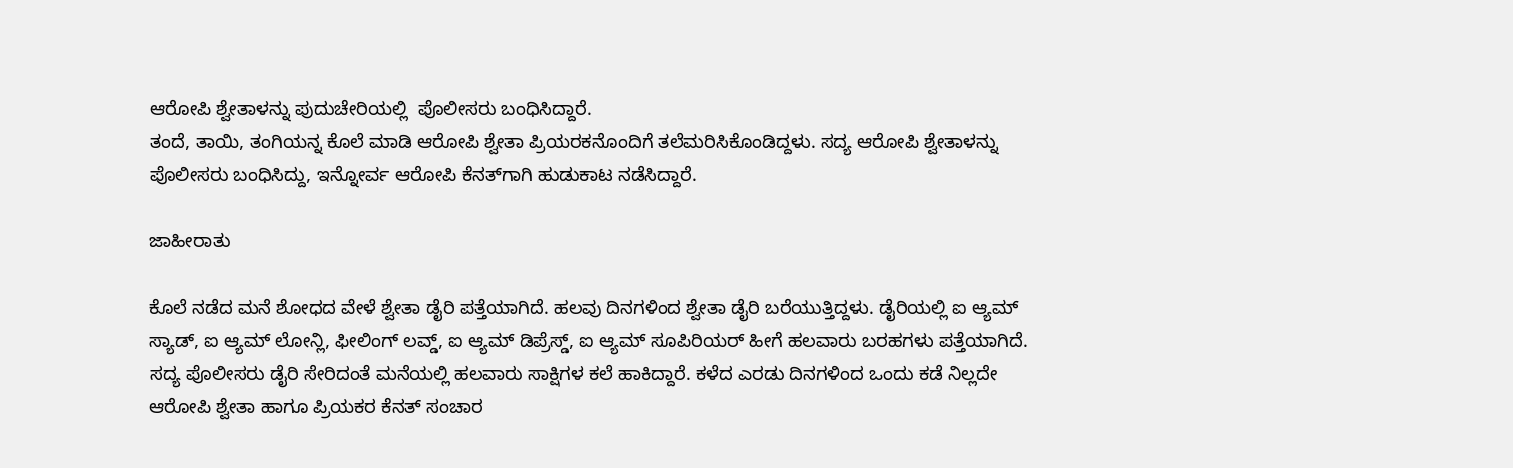ಆರೋಪಿ ಶ್ವೇತಾಳನ್ನು ಪುದುಚೇರಿಯಲ್ಲಿ  ಪೊಲೀಸರು ಬಂಧಿಸಿದ್ದಾರೆ.
ತಂದೆ, ತಾಯಿ, ತಂಗಿಯನ್ನ ಕೊಲೆ ಮಾಡಿ ಆರೋಪಿ ಶ್ವೇತಾ ಪ್ರಿಯರಕನೊಂದಿಗೆ ತಲೆಮರಿಸಿಕೊಂಡಿದ್ದಳು. ಸದ್ಯ ಆರೋಪಿ ಶ್ವೇತಾಳನ್ನು ಪೊಲೀಸರು ಬಂಧಿಸಿದ್ದು, ಇನ್ನೋರ್ವ ಆರೋಪಿ ಕೆನತ್‌ಗಾಗಿ ಹುಡುಕಾಟ ನಡೆಸಿದ್ದಾರೆ.

ಜಾಹೀರಾತು

ಕೊಲೆ ನಡೆದ ಮನೆ ಶೋಧದ ವೇಳೆ ಶ್ವೇತಾ ಡೈರಿ ಪತ್ತೆಯಾಗಿದೆ. ಹಲವು ದಿನಗಳಿಂದ ಶ್ವೇತಾ ಡೈರಿ ಬರೆಯುತ್ತಿದ್ದಳು. ಡೈರಿಯಲ್ಲಿ ಐ ಆ್ಯಮ್ ಸ್ಯಾಡ್, ಐ ಆ್ಯಮ್ ಲೋನ್ಲಿ, ಫೀಲಿಂಗ್ ಲವ್ಡ್, ಐ ಆ್ಯಮ್ ಡಿಪ್ರೆಸ್ಡ್, ಐ ಆ್ಯಮ್ ಸೂಪಿರಿಯರ್ ಹೀಗೆ ಹಲವಾರು ಬರಹಗಳು ಪತ್ತೆಯಾಗಿದೆ. ಸದ್ಯ ಪೊಲೀಸರು ಡೈರಿ ಸೇರಿದಂತೆ ಮನೆಯಲ್ಲಿ ಹಲವಾರು ಸಾಕ್ಷಿಗಳ ಕಲೆ ಹಾಕಿದ್ದಾರೆ. ಕಳೆದ ಎರಡು ದಿನಗಳಿಂದ ಒಂದು ಕಡೆ ನಿಲ್ಲದೇ ಆರೋಪಿ ಶ್ವೇತಾ ಹಾಗೂ ಪ್ರಿಯಕರ ಕೆನತ್ ಸಂಚಾರ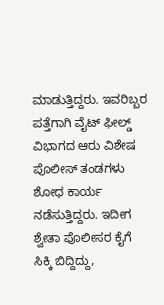ಮಾಡುತ್ತಿದ್ದರು. ಇವರಿಬ್ಬರ ಪತ್ತೆಗಾಗಿ ವೈಟ್ ಫೀಲ್ಡ್ ವಿಭಾಗದ ಆರು ವಿಶೇಷ ಪೊಲೀಸ್ ತಂಡಗಳು ಶೋಧ ಕಾರ್ಯ ನಡೆಸುತ್ತಿದ್ದರು. ಇದೀಗ ಶ್ವೇತಾ ಪೊಲೀಸರ ಕೈಗೆ ಸಿಕ್ಕಿ ಬಿದ್ದಿದ್ದು,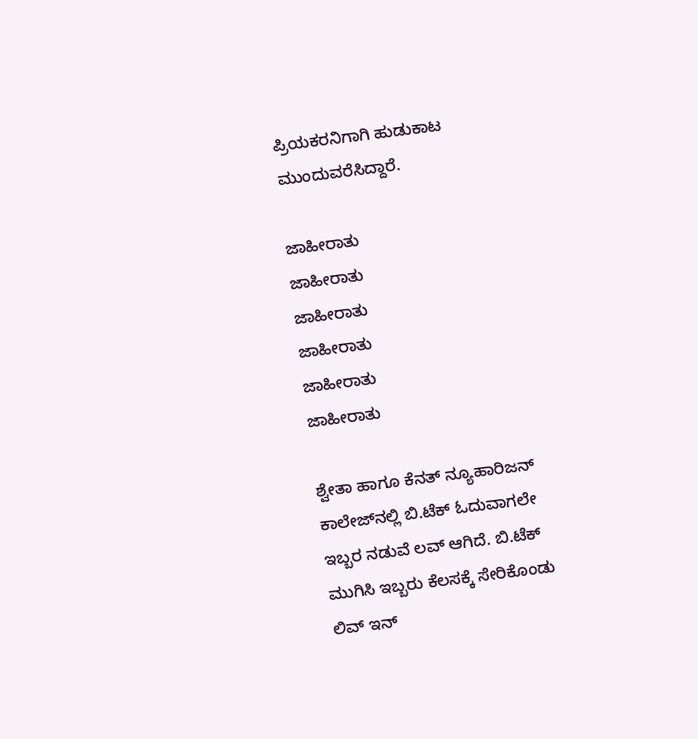ಪ್ರಿಯಕರನಿಗಾಗಿ ಹುಡುಕಾಟ ಮುಂದುವರೆಸಿದ್ದಾರೆ.

ಜಾಹೀರಾತು
ಜಾಹೀರಾತು
ಜಾಹೀರಾತು
ಜಾಹೀರಾತು
ಜಾಹೀರಾತು
ಜಾಹೀರಾತು

ಶ್ವೇತಾ ಹಾಗೂ ಕೆನತ್ ನ್ಯೂಹಾರಿಜನ್ ಕಾಲೇಜ್‌ನಲ್ಲಿ ಬಿ.ಟೆಕ್ ಓದುವಾಗಲೇ ಇಬ್ಬರ ನಡುವೆ ಲವ್ ಆಗಿದೆ. ಬಿ.ಟೆಕ್ ಮುಗಿಸಿ ಇಬ್ಬರು ಕೆಲಸಕ್ಕೆ ಸೇರಿಕೊಂಡು ಲಿವ್ ಇನ್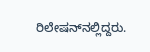ರಿಲೇಷನ್‌ನಲ್ಲಿದ್ದರು.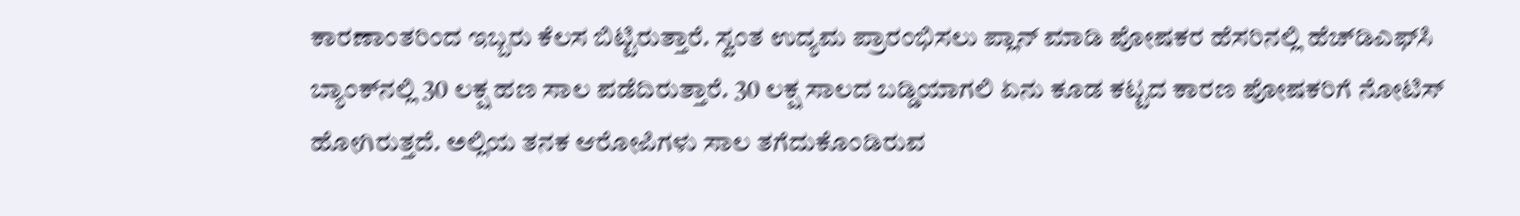ಕಾರಣಾಂತರಿಂದ ಇಬ್ಬರು ಕೆಲಸ ಬಿಟ್ಟಿರುತ್ತಾರೆ. ಸ್ವಂತ ಉದ್ಯಮ ಪ್ರಾರಂಭಿಸಲು ಪ್ಲಾನ್ ಮಾಡಿ ಪೋಷಕರ ಹೆಸರಿನಲ್ಲಿ ಹೆಚ್‌ಡಿಎಫ್‌ಸಿ ಬ್ಯಾಂಕ್‌ನಲ್ಲಿ 30 ಲಕ್ಷ ಹಣ ಸಾಲ ಪಡೆದಿರುತ್ತಾರೆ. 30 ಲಕ್ಷ ಸಾಲದ ಬಡ್ಡಿಯಾಗಲಿ ಏನು ಕೂಡ ಕಟ್ಟದ ಕಾರಣ ಪೋಷಕರಿಗೆ ನೋಟಿಸ್ ಹೋಗಿರುತ್ತದೆ. ಅಲ್ಲಿಯ ತನಕ ಆರೋಪಿಗಳು ಸಾಲ ತಗೆದುಕೊಂಡಿರುವ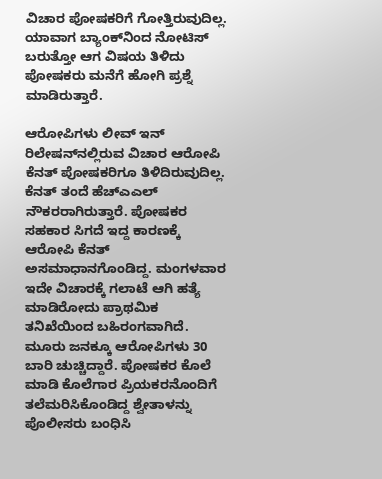ವಿಚಾರ ಪೋಷಕರಿಗೆ ಗೋತ್ತಿರುವುದಿಲ್ಲ. ಯಾವಾಗ ಬ್ಯಾಂಕ್‌ನಿಂದ ನೋಟಿಸ್ ಬರುತ್ತೋ ಆಗ ವಿಷಯ ತಿಳಿದು ಪೋಷಕರು ಮನೆಗೆ ಹೋಗಿ ಪ್ರಶ್ನೆ ಮಾಡಿರುತ್ತಾರೆ.

ಆರೋಪಿಗಳು ಲೀವ್ ಇನ್ ರಿಲೇಷನ್‌ನಲ್ಲಿರುವ ವಿಚಾರ ಆರೋಪಿ ಕೆನತ್ ಪೋಷಕರಿಗೂ ತಿಳಿದಿರುವುದಿಲ್ಲ. ಕೆನತ್ ತಂದೆ ಹೆಚ್‌ಎಎಲ್ ನೌಕರರಾಗಿರುತ್ತಾರೆ. ಪೋಷಕರ ಸಹಕಾರ ಸಿಗದೆ ಇದ್ದ ಕಾರಣಕ್ಕೆ ಆರೋಪಿ ಕೆನತ್ ಅಸಮಾಧಾನಗೊಂಡಿದ್ದ. ಮಂಗಳವಾರ ಇದೇ ವಿಚಾರಕ್ಕೆ ಗಲಾಟೆ ಆಗಿ ಹತ್ಯೆ ಮಾಡಿರೋದು ಪ್ರಾಥಮಿಕ ತನಿಖೆಯಿಂದ ಬಹಿರಂಗವಾಗಿದೆ. ಮೂರು ಜನಕ್ಕೂ ಆರೋಪಿಗಳು 30 ಬಾರಿ ಚುಚ್ಚಿದ್ದಾರೆ. ಪೋಷಕರ ಕೊಲೆ ಮಾಡಿ ಕೊಲೆಗಾರ ಪ್ರಿಯಕರನೊಂದಿಗೆ ತಲೆಮರಿಸಿಕೊಂಡಿದ್ದ ಶ್ವೇತಾಳನ್ನು ಪೊಲೀಸರು ಬಂಧಿಸಿ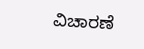ವಿಚಾರಣೆ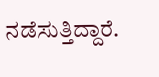ನಡೆಸುತ್ತಿದ್ದಾರೆ.